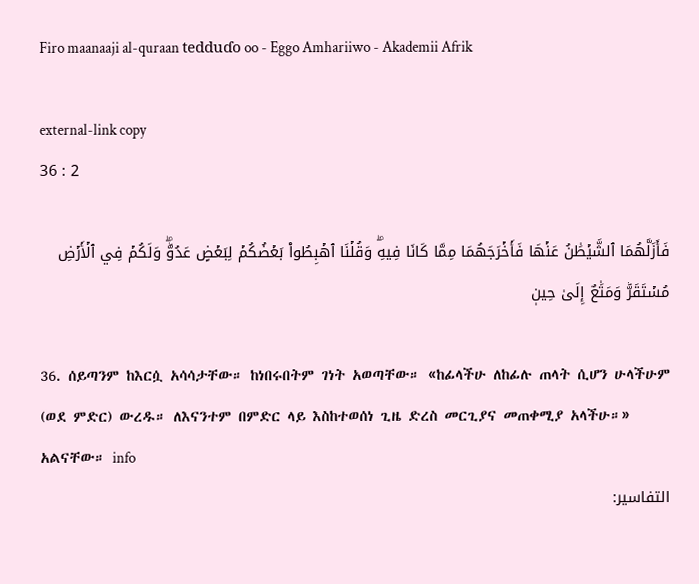Firo maanaaji al-quraan tedduɗo oo - Eggo Amhariiwo - Akademii Afrik

external-link copy
36 : 2

فَأَزَلَّهُمَا ٱلشَّيۡطَٰنُ عَنۡهَا فَأَخۡرَجَهُمَا مِمَّا كَانَا فِيهِۖ وَقُلۡنَا ٱهۡبِطُواْ بَعۡضُكُمۡ لِبَعۡضٍ عَدُوّٞۖ وَلَكُمۡ فِي ٱلۡأَرۡضِ مُسۡتَقَرّٞ وَمَتَٰعٌ إِلَىٰ حِينٖ

36. ሰይጣንም ከእርሷ አሳሳታቸው። ከነበሩበትም ገነት አወጣቸው። «ከፊላችሁ ለከፊሉ ጠላት ሲሆን ሁላችሁም (ወደ ምድር) ውረዱ። ለእናንተም በምድር ላይ እስከተወሰነ ጊዜ ድረስ መርጊያና መጠቀሚያ አላችሁ።» አልናቸው። info
التفاسير: